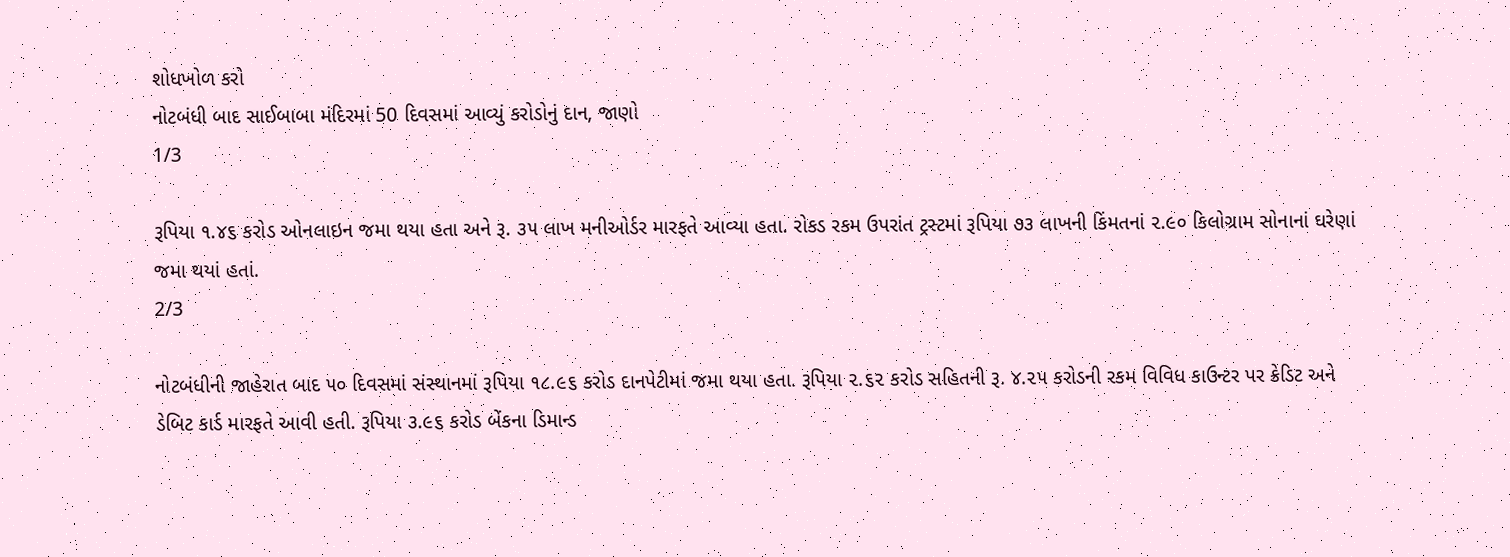શોધખોળ કરો
નોટબંધી બાદ સાઈબાબા મંદિરમાં 50 દિવસમાં આવ્યું કરોડોનું દાન, જાણો
1/3

રૂપિયા ૧.૪૬ કરોડ ઓનલાઇન જમા થયા હતા અને રૂ. ૩૫ લાખ મનીઓર્ડર મારફતે આવ્યા હતા. રોકડ રકમ ઉપરાંત ટ્રસ્ટમાં રૂપિયા ૭૩ લાખની કિંમતનાં ૨.૯૦ કિલોગ્રામ સોનાનાં ઘરેણાં જમા થયાં હતાં.
2/3

નોટબંધીની જાહેરાત બાદ ૫૦ દિવસમાં સંસ્થાનમાં રૂપિયા ૧૮.૯૬ કરોડ દાનપેટીમાં જમા થયા હતા. રૂપિયા ૨.૬૨ કરોડ સહિતની રૂ. ૪.૨૫ કરોડની રકમ વિવિધ કાઉન્ટર પર ક્રેડિટ અને ડેબિટ કાર્ડ મારફતે આવી હતી. રૂપિયા ૩.૯૬ કરોડ બેંકના ડિમાન્ડ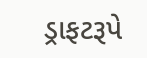ડ્રાફટરૂપે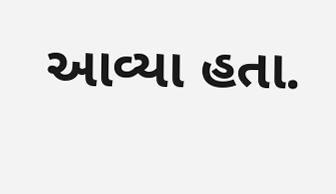આવ્યા હતા.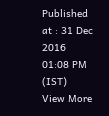Published at : 31 Dec 2016 01:08 PM (IST)
View More